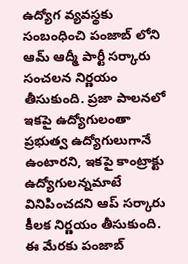ఉద్యోగ వ్యవస్థకు సంబంధించి పంజాబ్ లోని ఆమ్ ఆద్మీ పార్టీ సర్కారు సంచలన నిర్ణయం తీసుకుంది. ప్రజా పాలనలో ఇకపై ఉద్యోగులంతా ప్రభుత్వ ఉద్యోగులుగానే ఉంటారని, ఇకపై కాంట్రాక్టు ఉద్యోగులన్నమాటే వినిపించదని ఆప్ సర్కారు కీలక నిర్ణయం తీసుకుంది.
ఈ మేరకు పంజాబ్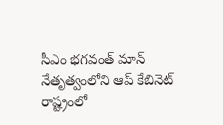సీఎం భగవంత్ మాన్ నేతృత్వంలోని ఆప్ కేబినెట్ రాష్ట్రంలో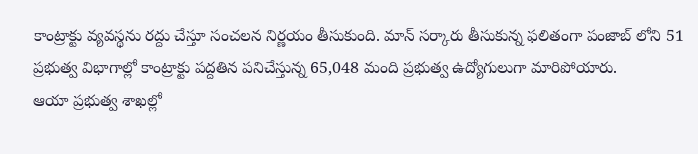కాంట్రాక్టు వ్యవస్థను రద్దు చేస్తూ సంచలన నిర్ణయం తీసుకుంది. మాన్ సర్కారు తీసుకున్న ఫలితంగా పంజాబ్ లోని 51 ప్రభుత్వ విభాగాల్లో కాంట్రాక్టు పద్దతిన పనిచేస్తున్న 65,048 మంది ప్రభుత్వ ఉద్యోగులుగా మారిపోయారు.
ఆయా ప్రభుత్వ శాఖల్లో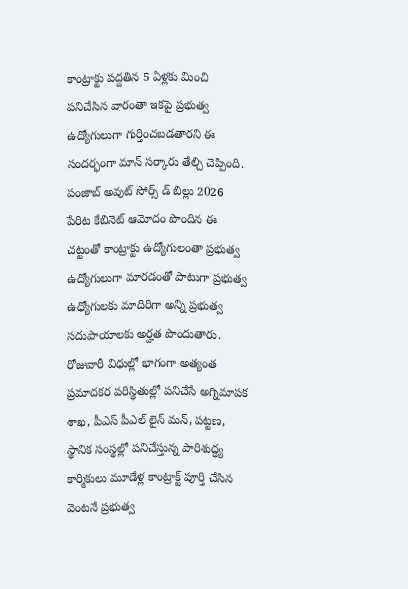కాంట్రాక్టు పద్దతిన 5 ఏళ్లకు మించి పనిచేసిన వారంతా ఇకపై ప్రభుత్వ ఉద్యోగులుగా గుర్తించబడతారని ఈ సందర్భంగా మాన్ సర్కారు తేల్చి చెప్పింది. పంజాబ్ అవుట్ సోర్స్ డ్ బిల్లు 2026 పేరిట కేబినెట్ ఆమోదం పొందిన ఈ చట్టంతో కాంట్రాక్టు ఉద్యోగులంతా ప్రభుత్వ ఉద్యోగులుగా మారడంతో పాటుగా ప్రభుత్వ ఉధ్యోగులకు మాదిరిగా అన్ని ప్రభుత్వ సదుపాయాలకు అర్హత పొందుతారు.
రోజువారీ విధుల్లో భాగంగా అత్యంత ప్రమాదకర పరిస్థితుల్లో పనిచేసే అగ్నిమాపక శాఖ, పీఎస్ పీఎల్ లైన్ మన్, పట్టణ, స్థానిక సంస్థల్లో పనిచేస్తున్న పారిశుద్ధ్య కార్మికులు మూడేళ్ల కాంట్రాక్ట్ పూర్తి చేసిన వెంటనే ప్రభుత్వ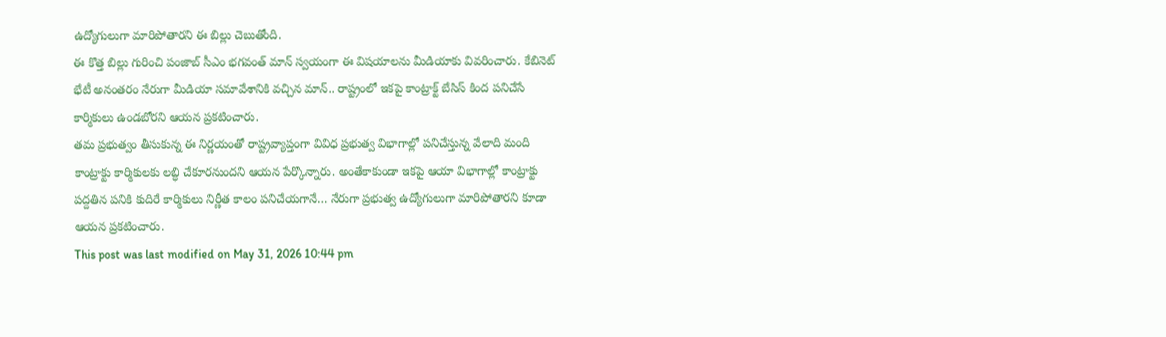ఉద్యోగులుగా మారిపోతారని ఈ బిల్లు చెబుతోంది.
ఈ కొత్త బిల్లు గురించి పంజాబ్ సీఎం భగవంత్ మాన్ స్వయంగా ఈ విషయాలను మీడియాకు వివరించారు. కేబినెట్ భేటీ అనంతరం నేరుగా మీడియా సమావేశానికి వచ్చిన మాన్.. రాష్ట్రంలో ఇకపై కాంట్రాక్ట్ బేసిస్ కింద పనిచేసే కార్మికులు ఉండబోరని ఆయన ప్రకటించారు.
తమ ప్రభుత్వం తీసుకున్న ఈ నిర్ణయంతో రాష్ట్రవ్యాప్తంగా వివిధ ప్రభుత్వ విభాగాల్లో పనిచేస్తున్న వేలాది మంది కాంట్రాక్టు కార్మికులకు లబ్ధి చేకూరనుందని ఆయన పేర్కొన్నారు. అంతేకాకుండా ఇకపై ఆయా విభాగాల్లో కాంట్రాక్టు పద్దతిన పనికి కుదిరే కార్మికులు నిర్ణీత కాలం పనిచేయగానే… నేరుగా ప్రభుత్వ ఉద్యోగులుగా మారిపోతారని కూడా ఆయన ప్రకటించారు.
This post was last modified on May 31, 2026 10:44 pm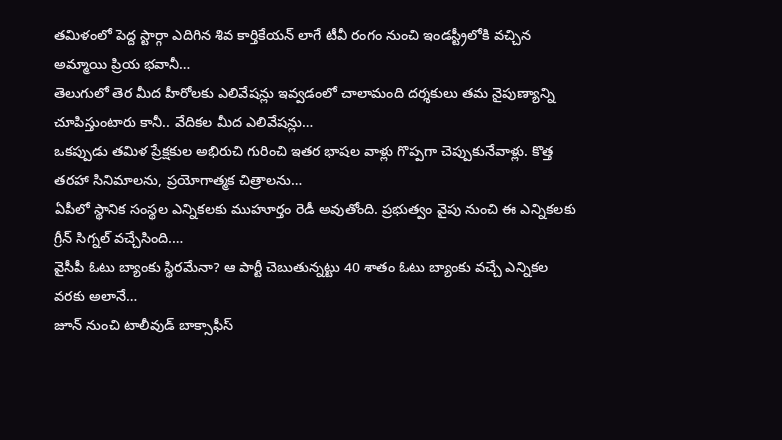తమిళంలో పెద్ద స్టార్గా ఎదిగిన శివ కార్తికేయన్ లాగే టీవీ రంగం నుంచి ఇండస్ట్రీలోకి వచ్చిన అమ్మాయి ప్రియ భవానీ…
తెలుగులో తెర మీద హీరోలకు ఎలివేషన్లు ఇవ్వడంలో చాలామంది దర్శకులు తమ నైపుణ్యాన్ని చూపిస్తుంటారు కానీ.. వేదికల మీద ఎలివేషన్లు…
ఒకప్పుడు తమిళ ప్రేక్షకుల అభిరుచి గురించి ఇతర భాషల వాళ్లు గొప్పగా చెప్పుకునేవాళ్లు. కొత్త తరహా సినిమాలను, ప్రయోగాత్మక చిత్రాలను…
ఏపీలో స్థానిక సంస్థల ఎన్నికలకు ముహూర్తం రెడీ అవుతోంది. ప్రభుత్వం వైపు నుంచి ఈ ఎన్నికలకు గ్రీన్ సిగ్నల్ వచ్చేసింది.…
వైసీపీ ఓటు బ్యాంకు స్థిరమేనా? ఆ పార్టీ చెబుతున్నట్టు 40 శాతం ఓటు బ్యాంకు వచ్చే ఎన్నికల వరకు అలానే…
జూన్ నుంచి టాలీవుడ్ బాక్సాఫీస్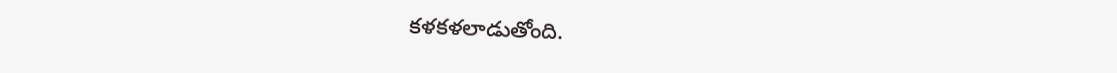కళకళలాడుతోంది.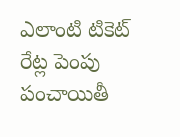ఎలాంటి టికెట్ రేట్ల పెంపు పంచాయితీ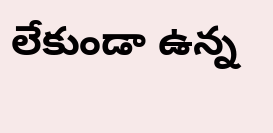లేకుండా ఉన్న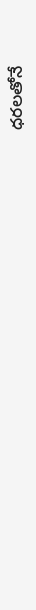ధరలతోనే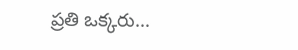ప్రతి ఒక్కరు…